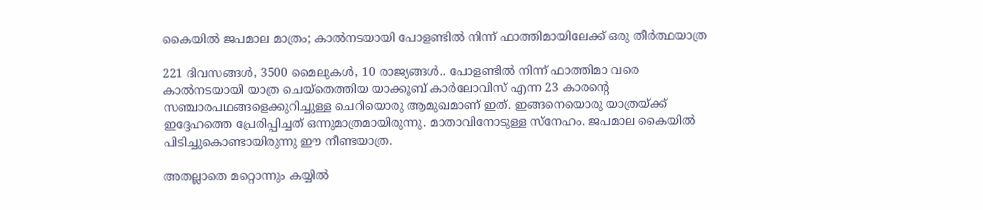കൈയില്‍ ജപമാല മാത്രം; കാല്‍നടയായി പോളണ്ടില്‍ നിന്ന് ഫാത്തിമായിലേക്ക് ഒരു തീര്‍ത്ഥയാത്ര

221 ദിവസങ്ങള്‍, 3500 മൈലുകള്‍, 10 രാജ്യങ്ങള്‍.. പോളണ്ടില്‍ നിന്ന് ഫാത്തിമാ വരെ കാല്‍നടയായി യാത്ര ചെയ്‌തെത്തിയ യാക്കൂബ് കാര്‍ലോവിസ് എന്ന 23 കാരന്റെ സഞ്ചാരപഥങ്ങളെക്കുറിച്ചുള്ള ചെറിയൊരു ആമുഖമാണ് ഇത്. ഇങ്ങനെയൊരു യാത്രയ്ക്ക് ഇദ്ദേഹത്തെ പ്രേരിപ്പിച്ചത് ഒന്നുമാത്രമായിരുന്നു. മാതാവിനോടുള്ള സ്‌നേഹം. ജപമാല കൈയില്‍ പിടിച്ചുകൊണ്ടായിരുന്നു ഈ നീണ്ടയാത്ര.

അതല്ലാതെ മറ്റൊന്നും കയ്യില്‍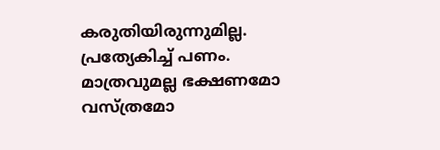കരുതിയിരുന്നുമില്ല. പ്രത്യേകിച്ച് പണം. മാത്രവുമല്ല ഭക്ഷണമോ വസ്ത്രമോ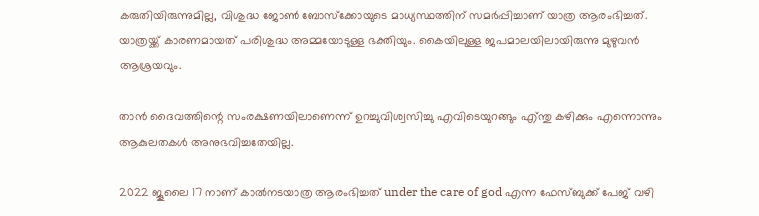കരുതിയിരുന്നുമില്ല, വിശുദ്ധ ജോണ്‍ ബോസ്‌ക്കോയുടെ മാധ്യസ്ഥത്തിന് സമര്‍പ്പിച്ചാണ് യാത്ര ആരംഭിച്ചത്. യാത്രയ്ക്ക് കാരണമായത് പരിശുദ്ധ അമ്മയോടുള്ള ഭക്തിയും. കൈയിലുള്ള ജപമാലയിലായിരുന്നു മുഴുവന്‍ ആശ്രയവും.

താന്‍ ദൈവത്തിന്റെ സംരക്ഷണയിലാണെന്ന് ഉറച്ചുവിശ്വസിച്ചു എവിടെയുറങ്ങും എ്ന്തു കഴിക്കും എന്നൊന്നും ആകുലതകള്‍ അനുഭവിച്ചതേയില്ല.

2022 ജൂലൈ 17 നാണ് കാല്‍നടയാത്ര ആരംഭിച്ചത് under the care of god എന്ന ഫേസ്ബുക്ക് പേജ് വഴി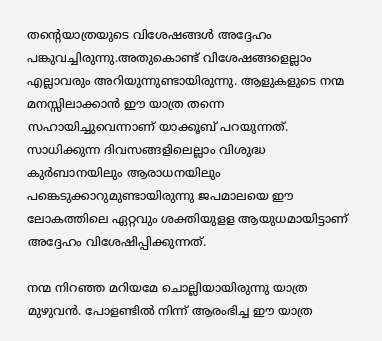തന്റെയാത്രയുടെ വിശേഷങ്ങള്‍ അദ്ദേഹം പങ്കുവച്ചിരുന്നു.അതുകൊണ്ട് വിശേഷങ്ങളെല്ലാം എല്ലാവരും അറിയുന്നുണ്ടായിരുന്നു. ആളുകളുടെ നന്മ മനസ്സിലാക്കാന്‍ ഈ യാത്ര തന്നെ സഹായിച്ചുവെന്നാണ് യാക്കൂബ് പറയുന്നത്. സാധിക്കുന്ന ദിവസങ്ങളിലെല്ലാം വിശുദ്ധ കുര്‍ബാനയിലും ആരാധനയിലും പങ്കെടുക്കാറുമുണ്ടായിരുന്നു ജപമാലയെ ഈ ലോകത്തിലെ ഏറ്റവും ശക്തിയുളള ആയുധമായിട്ടാണ് അദ്ദേഹം വിശേഷിപ്പിക്കുന്നത്.

നന്മ നിറഞ്ഞ മറിയമേ ചൊല്ലിയായിരുന്നു യാത്ര മുഴുവന്‍. പോളണ്ടില്‍ നിന്ന് ആരംഭിച്ച ഈ യാത്ര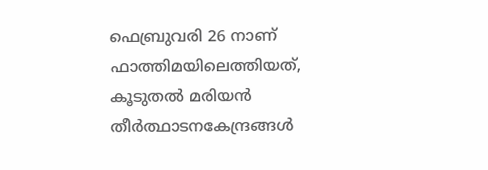ഫെബ്രുവരി 26 നാണ് ഫാത്തിമയിലെത്തിയത്, കൂടുതല്‍ മരിയന്‍ തീര്‍ത്ഥാടനകേന്ദ്രങ്ങള്‍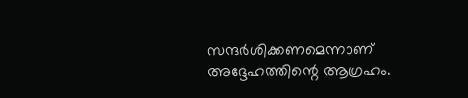സന്ദര്‍ശിക്കണമെന്നാണ് അദ്ദേഹത്തിന്റെ ആഗ്രഹം.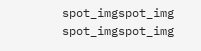spot_imgspot_img
spot_imgspot_img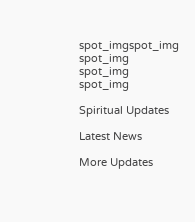spot_imgspot_img
spot_img
spot_img
spot_img

Spiritual Updates

Latest News

More Updates